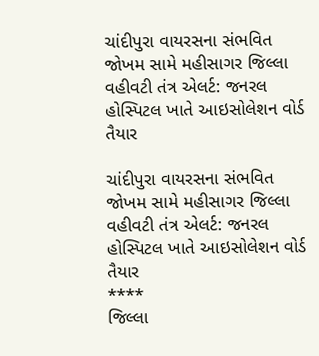ચાંદીપુરા વાયરસના સંભવિત જોખમ સામે મહીસાગર જિલ્લા વહીવટી તંત્ર એલર્ટ: જનરલ હોસ્પિટલ ખાતે આઇસોલેશન વોર્ડ તૈયાર

ચાંદીપુરા વાયરસના સંભવિત જોખમ સામે મહીસાગર જિલ્લા વહીવટી તંત્ર એલર્ટ: જનરલ હોસ્પિટલ ખાતે આઇસોલેશન વોર્ડ તૈયાર
****
જિલ્લા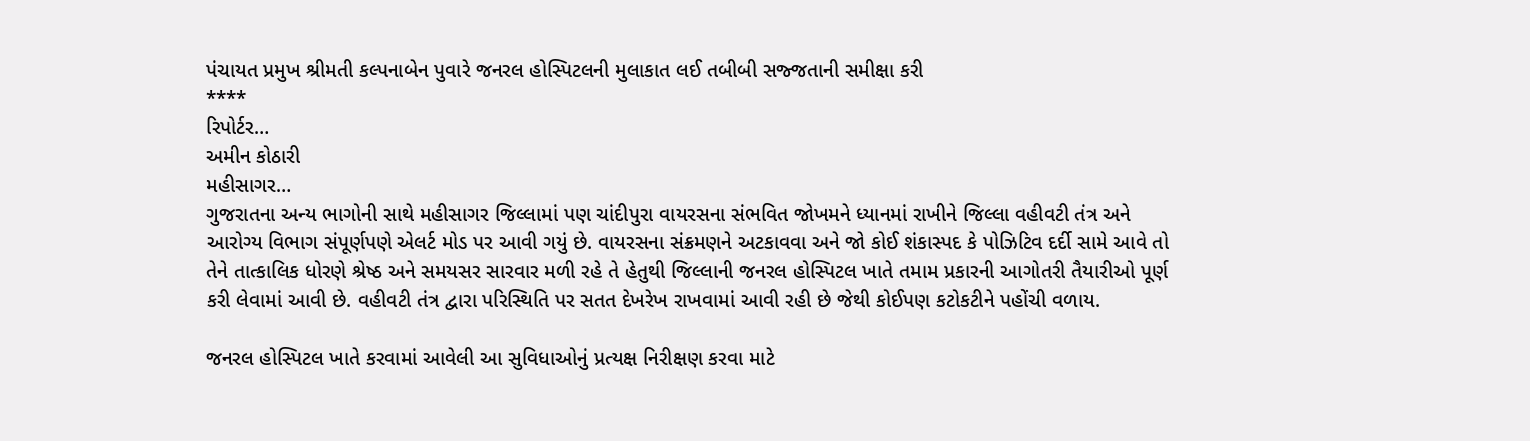પંચાયત પ્રમુખ શ્રીમતી કલ્પનાબેન પુવારે જનરલ હોસ્પિટલની મુલાકાત લઈ તબીબી સજ્જતાની સમીક્ષા કરી
****
રિપોર્ટર…
અમીન કોઠારી
મહીસાગર…
ગુજરાતના અન્ય ભાગોની સાથે મહીસાગર જિલ્લામાં પણ ચાંદીપુરા વાયરસના સંભવિત જોખમને ધ્યાનમાં રાખીને જિલ્લા વહીવટી તંત્ર અને આરોગ્ય વિભાગ સંપૂર્ણપણે એલર્ટ મોડ પર આવી ગયું છે. વાયરસના સંક્રમણને અટકાવવા અને જો કોઈ શંકાસ્પદ કે પોઝિટિવ દર્દી સામે આવે તો તેને તાત્કાલિક ધોરણે શ્રેષ્ઠ અને સમયસર સારવાર મળી રહે તે હેતુથી જિલ્લાની જનરલ હોસ્પિટલ ખાતે તમામ પ્રકારની આગોતરી તૈયારીઓ પૂર્ણ કરી લેવામાં આવી છે. વહીવટી તંત્ર દ્વારા પરિસ્થિતિ પર સતત દેખરેખ રાખવામાં આવી રહી છે જેથી કોઈપણ કટોકટીને પહોંચી વળાય.

જનરલ હોસ્પિટલ ખાતે કરવામાં આવેલી આ સુવિધાઓનું પ્રત્યક્ષ નિરીક્ષણ કરવા માટે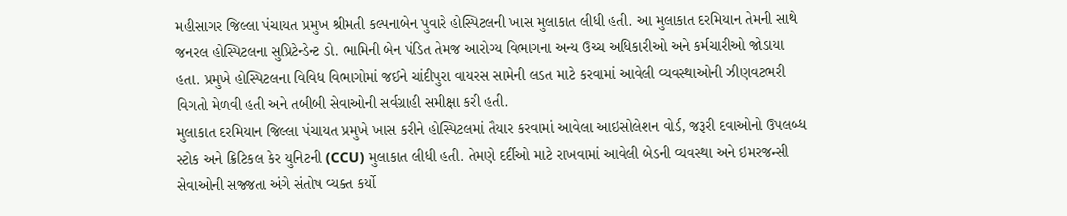મહીસાગર જિલ્લા પંચાયત પ્રમુખ શ્રીમતી કલ્પનાબેન પુવારે હોસ્પિટલની ખાસ મુલાકાત લીધી હતી. આ મુલાકાત દરમિયાન તેમની સાથે જનરલ હોસ્પિટલના સુપ્રિટેન્ડેન્ટ ડો. ભામિની બેન પંડિત તેમજ આરોગ્ય વિભાગના અન્ય ઉચ્ચ અધિકારીઓ અને કર્મચારીઓ જોડાયા હતા. પ્રમુખે હોસ્પિટલના વિવિધ વિભાગોમાં જઈને ચાંદીપુરા વાયરસ સામેની લડત માટે કરવામાં આવેલી વ્યવસ્થાઓની ઝીણવટભરી વિગતો મેળવી હતી અને તબીબી સેવાઓની સર્વગ્રાહી સમીક્ષા કરી હતી.
મુલાકાત દરમિયાન જિલ્લા પંચાયત પ્રમુખે ખાસ કરીને હોસ્પિટલમાં તૈયાર કરવામાં આવેલા આઇસોલેશન વોર્ડ, જરૂરી દવાઓનો ઉપલબ્ધ સ્ટોક અને ક્રિટિકલ કેર યુનિટની (CCU) મુલાકાત લીધી હતી. તેમણે દર્દીઓ માટે રાખવામાં આવેલી બેડની વ્યવસ્થા અને ઇમરજન્સી સેવાઓની સજ્જતા અંગે સંતોષ વ્યક્ત કર્યો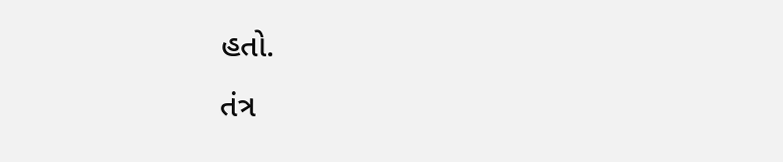હતો.
તંત્ર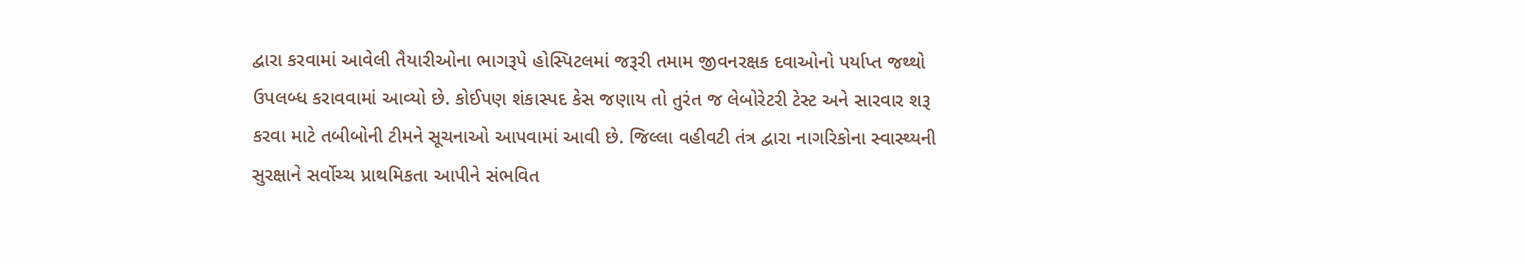દ્વારા કરવામાં આવેલી તૈયારીઓના ભાગરૂપે હોસ્પિટલમાં જરૂરી તમામ જીવનરક્ષક દવાઓનો પર્યાપ્ત જથ્થો ઉપલબ્ધ કરાવવામાં આવ્યો છે. કોઈપણ શંકાસ્પદ કેસ જણાય તો તુરંત જ લેબોરેટરી ટેસ્ટ અને સારવાર શરૂ કરવા માટે તબીબોની ટીમને સૂચનાઓ આપવામાં આવી છે. જિલ્લા વહીવટી તંત્ર દ્વારા નાગરિકોના સ્વાસ્થ્યની સુરક્ષાને સર્વોચ્ચ પ્રાથમિકતા આપીને સંભવિત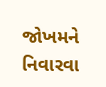જોખમને નિવારવા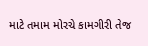માટે તમામ મોરચે કામગીરી તેજ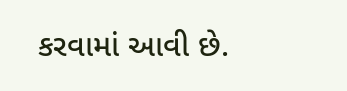કરવામાં આવી છે.